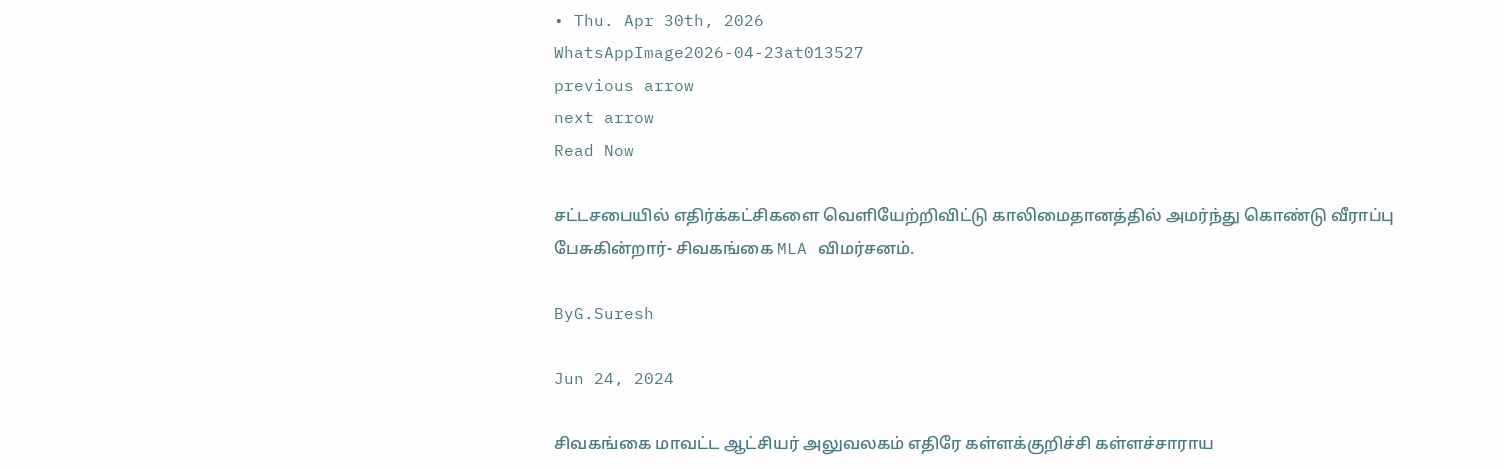• Thu. Apr 30th, 2026
WhatsAppImage2026-04-23at013527
previous arrow
next arrow
Read Now

சட்டசபையில் எதிர்க்கட்சிகளை வெளியேற்றிவிட்டு காலிமைதானத்தில் அமர்ந்து கொண்டு வீராப்பு பேசுகின்றார்- சிவகங்கை MLA விமர்சனம்.

ByG.Suresh

Jun 24, 2024

சிவகங்கை மாவட்ட ஆட்சியர் அலுவலகம் எதிரே கள்ளக்குறிச்சி கள்ளச்சாராய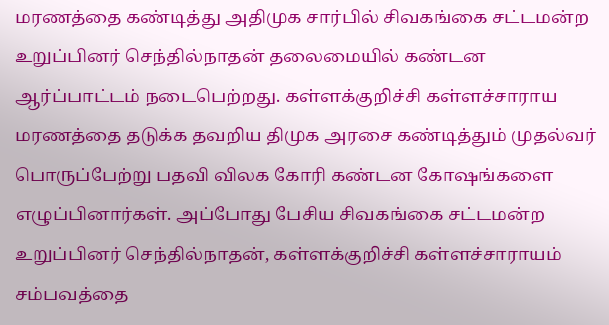மரணத்தை கண்டித்து அதிமுக சார்பில் சிவகங்கை சட்டமன்ற உறுப்பினர் செந்தில்நாதன் தலைமையில் கண்டன ஆர்ப்பாட்டம் நடைபெற்றது. கள்ளக்குறிச்சி கள்ளச்சாராய மரணத்தை தடுக்க தவறிய திமுக அரசை கண்டித்தும் முதல்வர் பொருப்பேற்று பதவி விலக கோரி கண்டன கோஷங்களை எழுப்பினார்கள். அப்போது பேசிய சிவகங்கை சட்டமன்ற உறுப்பினர் செந்தில்நாதன், கள்ளக்குறிச்சி கள்ளச்சாராயம் சம்பவத்தை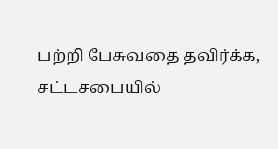பற்றி பேசுவதை தவிர்க்க, சட்டசபையில்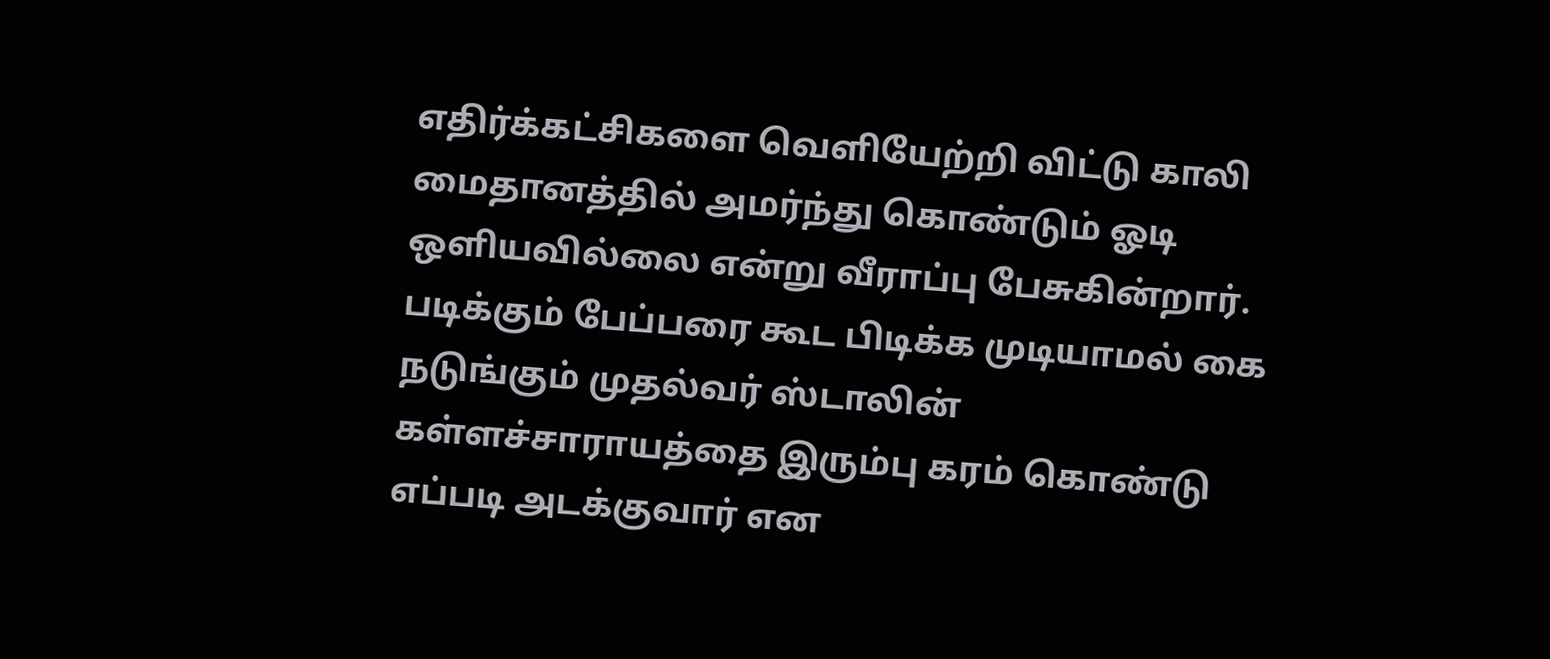எதிர்க்கட்சிகளை வெளியேற்றி விட்டு காலி மைதானத்தில் அமர்ந்து கொண்டும் ஓடி ஒளியவில்லை என்று வீராப்பு பேசுகின்றார். படிக்கும் பேப்பரை கூட பிடிக்க முடியாமல் கை நடுங்கும் முதல்வர் ஸ்டாலின் கள்ளச்சாராயத்தை இரும்பு கரம் கொண்டு எப்படி அடக்குவார் என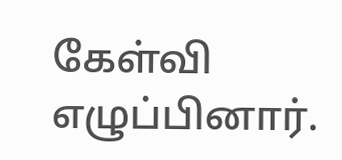கேள்வி எழுப்பினார்.